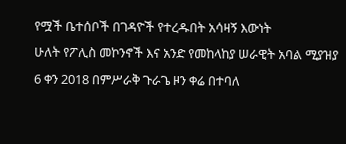የሟች ቤተሰቦች በገዳዮች የተረዱበት አሳዛኝ እውነት
ሁለት የፖሊስ መኮንኖች እና አንድ የመከላከያ ሠራዊት አባል ሚያዝያ 6 ቀን 2018 በምሥራቅ ጉራጌ ዞን ቀሬ በተባለ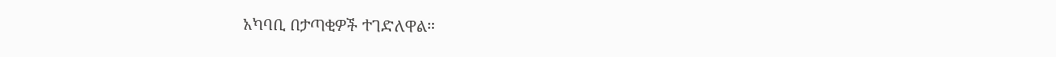አካባቢ በታጣቂዎች ተገድለዋል።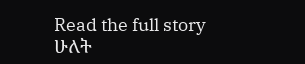Read the full story
ሁለት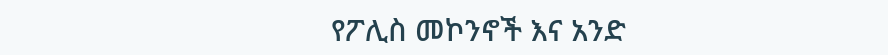የፖሊስ መኮንኖች እና አንድ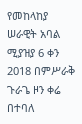የመከላከያ ሠራዊት አባል ሚያዝያ 6 ቀን 2018 በምሥራቅ ጉራጌ ዞን ቀሬ በተባለ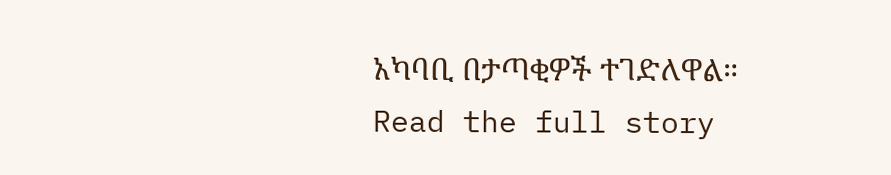አካባቢ በታጣቂዎች ተገድለዋል።
Read the full story